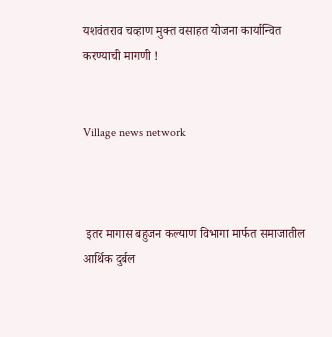यशवंतराव चव्हाण मुक्त वसाहत योजना कार्यान्वित करण्याची मागणी !


Village news network



 इतर मागास बहुजन कल्याण विभागा मार्फत समाजातील आर्थिक दुर्बल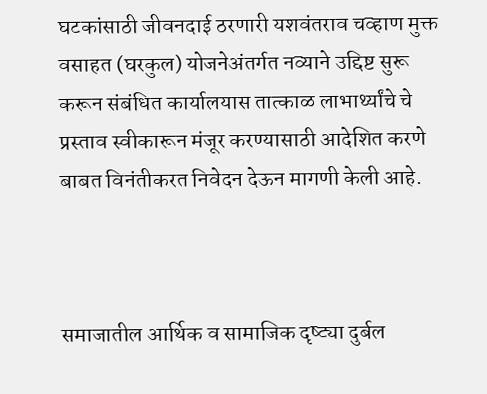घटकांसाठी जीवनदाई ठरणारी यशवंतराव चव्हाण मुक्त वसाहत (घरकुल) योजनेअंतर्गत नव्याने उद्दिष्ट सुरू करून संबंधित कार्यालयास तात्काळ लाभार्थ्यांचे चे प्रस्ताव स्वीकारून मंजूर करण्यासाठी आदेशित करणे बाबत विनंतीकरत निवेदन देऊन मागणी केली आहे.



समाजातील आर्थिक व सामाजिक दृष्ट्या दुर्बल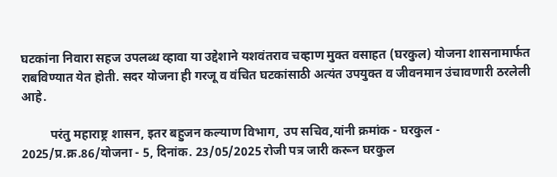घटकांना निवारा सहज उपलब्ध व्हावा या उद्देशाने यशवंतराव चव्हाण मुक्त वसाहत (घरकुल) योजना शासनामार्फत राबविण्यात येत होती. सदर योजना ही गरजू व वंचित घटकांसाठी अत्यंत उपयुक्त व जीवनमान उंचावणारी ठरलेली आहे.

         परंतु महाराष्ट्र शासन, इतर बहुजन कल्याण विभाग, उप सचिव,यांनी क्रमांक - घरकुल - 2025/प्र.क्र.86/योजना - 5, दिनांक. 23/05/2025 रोजी पत्र जारी करून घरकुल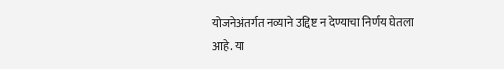योजनेअंतर्गत नव्याने उद्दिष्ट न देण्याचा निर्णय घेतला आहे. या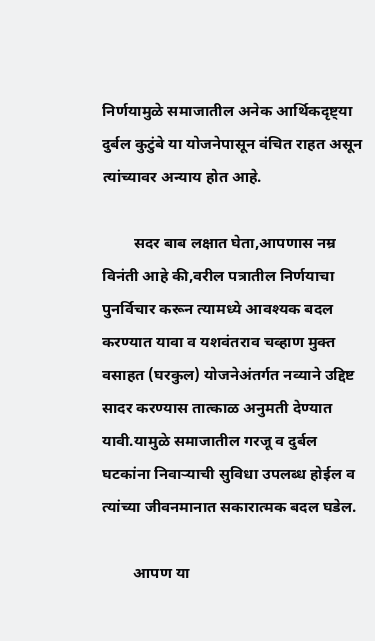निर्णयामुळे समाजातील अनेक आर्थिकदृष्ट्या दुर्बल कुटुंबे या योजनेपासून वंचित राहत असून त्यांच्यावर अन्याय होत आहे.

        सदर बाब लक्षात घेता,आपणास नम्र विनंती आहे की,वरील पत्रातील निर्णयाचा पुनर्विचार करून त्यामध्ये आवश्यक बदल करण्यात यावा व यशवंतराव चव्हाण मुक्त वसाहत (घरकुल) योजनेअंतर्गत नव्याने उद्दिष्ट सादर करण्यास तात्काळ अनुमती देण्यात यावी.यामुळे समाजातील गरजू व दुर्बल घटकांना निवाऱ्याची सुविधा उपलब्ध होईल व त्यांच्या जीवनमानात सकारात्मक बदल घडेल.

        आपण या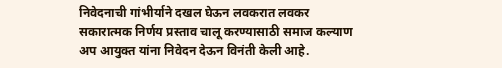निवेदनाची गांभीर्याने दखल घेऊन लवकरात लवकर सकारात्मक निर्णय प्रस्ताव चालू करण्यासाठी समाज कल्याण अप आयुक्त यांना निवेदन देऊन विनंती केली आहे.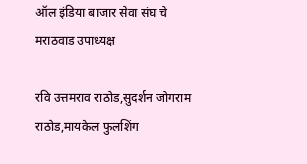ऑल इंडिया बाजार सेवा संघ चे मराठवाड उपाध्यक्ष

रवि उत्तमराव राठोड,सुदर्शन जोगराम राठोड,मायकेल फुलशिंग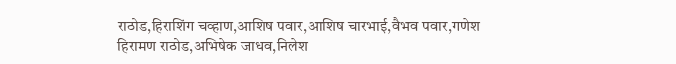राठोड,हिराशिंग चव्हाण,आशिष पवार,आशिष चारभाई,वैभव पवार,गणेश हिरामण राठोड,अभिषेक जाधव,निलेश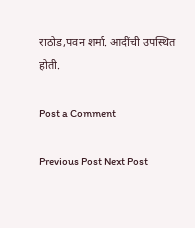राठोड,पवन शर्मा. आदींची उपस्थित होती.

Post a Comment

Previous Post Next Post